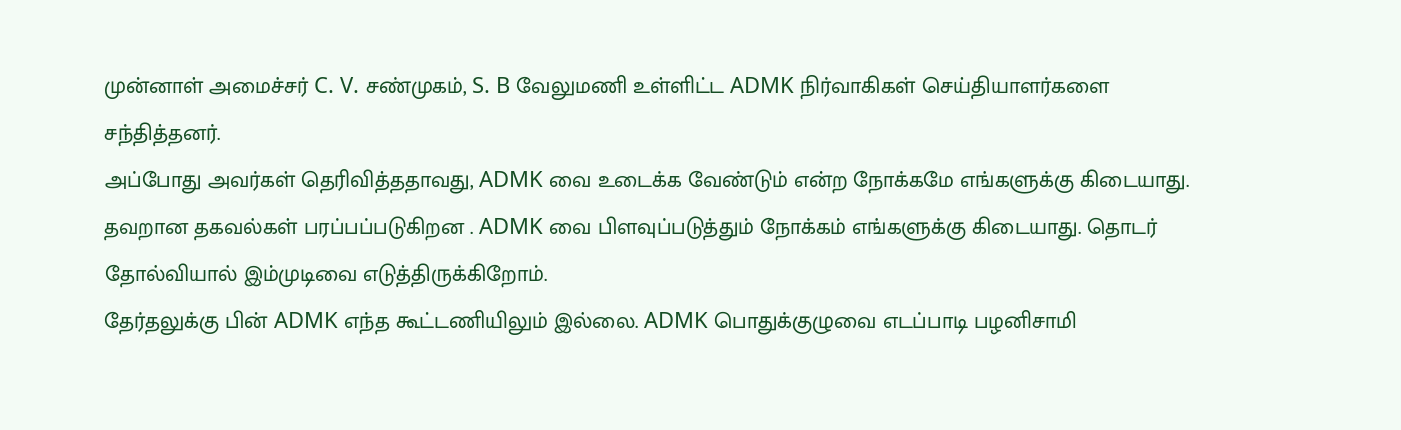முன்னாள் அமைச்சர் C. V. சண்முகம், S. B வேலுமணி உள்ளிட்ட ADMK நிர்வாகிகள் செய்தியாளர்களை சந்தித்தனர்.
அப்போது அவர்கள் தெரிவித்ததாவது, ADMK வை உடைக்க வேண்டும் என்ற நோக்கமே எங்களுக்கு கிடையாது. தவறான தகவல்கள் பரப்பப்படுகிறன . ADMK வை பிளவுப்படுத்தும் நோக்கம் எங்களுக்கு கிடையாது. தொடர் தோல்வியால் இம்முடிவை எடுத்திருக்கிறோம்.
தேர்தலுக்கு பின் ADMK எந்த கூட்டணியிலும் இல்லை. ADMK பொதுக்குழுவை எடப்பாடி பழனிசாமி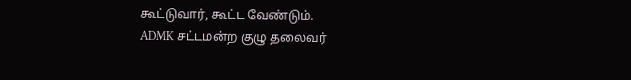கூட்டுவார், கூட்ட வேண்டும்.
ADMK சட்டமன்ற குழு தலைவர்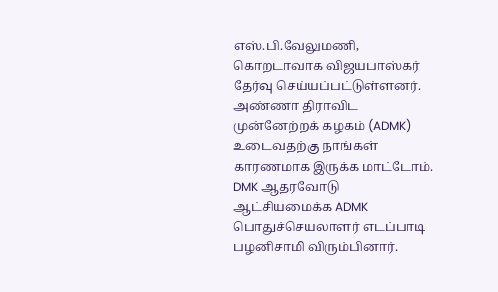எஸ்.பி.வேலுமணி, கொறடாவாக விஜயபாஸ்கர் தேர்வு செய்யப்பட்டுள்ளனர். அண்ணா திராவிட முன்னேற்றக் கழகம் (ADMK) உடைவதற்கு நாங்கள் காரணமாக இருக்க மாட்டோம்.
DMK ஆதரவோடு ஆட்சியமைக்க ADMK பொதுச்செயலாளர் எடப்பாடி பழனிசாமி விரும்பினார்.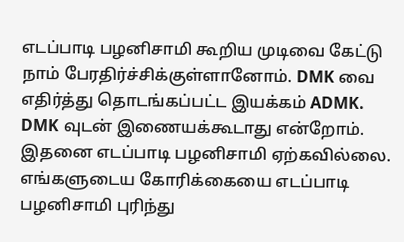எடப்பாடி பழனிசாமி கூறிய முடிவை கேட்டு நாம் பேரதிர்ச்சிக்குள்ளானோம். DMK வை எதிர்த்து தொடங்கப்பட்ட இயக்கம் ADMK.
DMK வுடன் இணையக்கூடாது என்றோம். இதனை எடப்பாடி பழனிசாமி ஏற்கவில்லை. எங்களுடைய கோரிக்கையை எடப்பாடி பழனிசாமி புரிந்து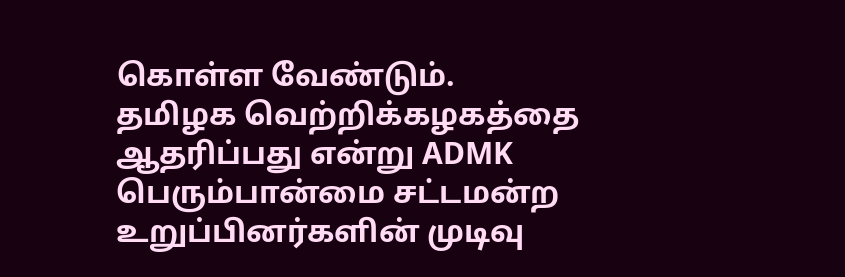கொள்ள வேண்டும்.
தமிழக வெற்றிக்கழகத்தை ஆதரிப்பது என்று ADMK பெரும்பான்மை சட்டமன்ற உறுப்பினர்களின் முடிவு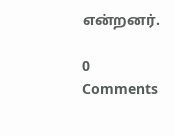என்றனர்.

0 Comments